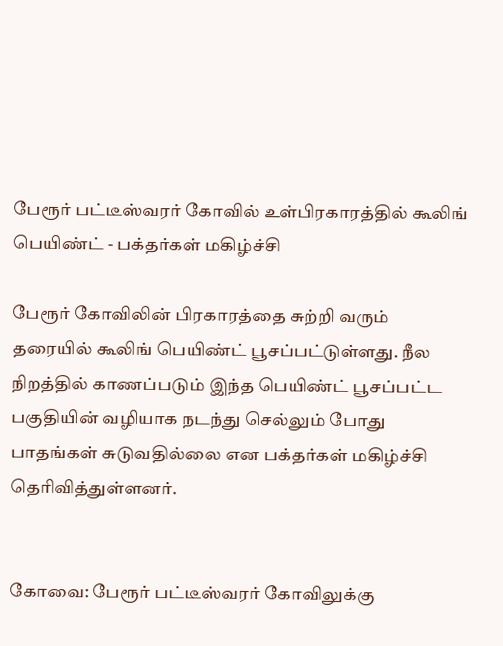பேரூர் பட்டீஸ்வரர் கோவில் உள்பிரகாரத்தில் கூலிங் பெயிண்ட் - பக்தர்கள் மகிழ்ச்சி

பேரூர் கோவிலின் பிரகாரத்தை சுற்றி வரும் தரையில் கூலிங் பெயிண்ட் பூசப்பட்டுள்ளது. நீல நிறத்தில் காணப்படும் இந்த பெயிண்ட் பூசப்பட்ட பகுதியின் வழியாக நடந்து செல்லும் போது பாதங்கள் சுடுவதில்லை என பக்தர்கள் மகிழ்ச்சி தெரிவித்துள்ளனர்.


கோவை: பேரூர் பட்டீஸ்வரர் கோவிலுக்கு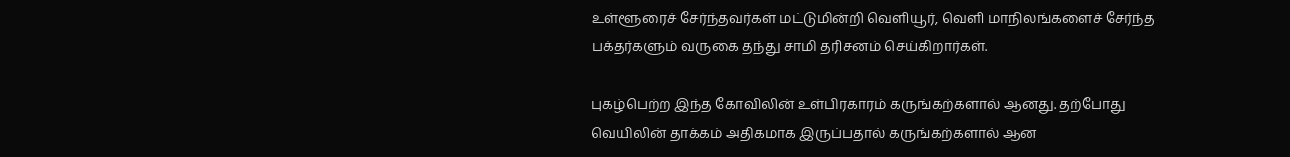உள்ளூரைச் சேர்ந்தவர்கள் மட்டுமின்றி வெளியூர், வெளி மாநிலங்களைச் சேர்ந்த பக்தர்களும் வருகை தந்து சாமி தரிசனம் செய்கிறார்கள்.

புகழ்பெற்ற இந்த கோவிலின் உள்பிரகாரம் கருங்கற்களால் ஆனது. தற்போது வெயிலின் தாக்கம் அதிகமாக இருப்பதால் கருங்கற்களால் ஆன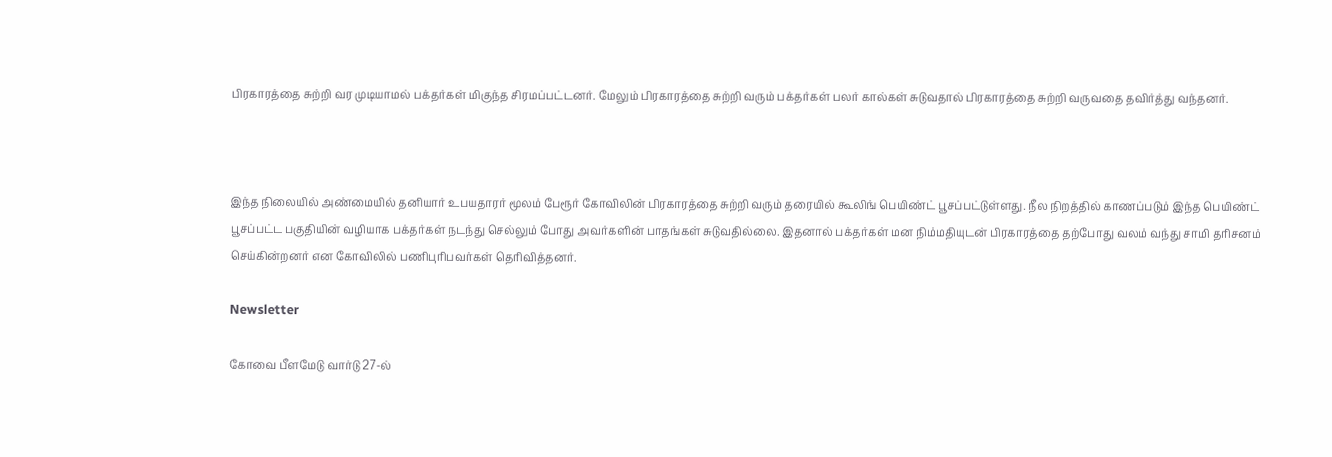பிரகாரத்தை சுற்றி வர முடியாமல் பக்தர்கள் மிகுந்த சிரமப்பட்டனர். மேலும் பிரகாரத்தை சுற்றி வரும் பக்தர்கள் பலர் கால்கள் சுடுவதால் பிரகாரத்தை சுற்றி வருவதை தவிர்த்து வந்தனர்.



இந்த நிலையில் அண்மையில் தனியார் உபயதாரர் மூலம் பேரூர் கோவிலின் பிரகாரத்தை சுற்றி வரும் தரையில் கூலிங் பெயிண்ட் பூசப்பட்டுள்ளது. நீல நிறத்தில் காணப்படும் இந்த பெயிண்ட் பூசப்பட்ட பகுதியின் வழியாக பக்தர்கள் நடந்து செல்லும் போது அவர்களின் பாதங்கள் சுடுவதில்லை. இதனால் பக்தர்கள் மன நிம்மதியுடன் பிரகாரத்தை தற்போது வலம் வந்து சாமி தரிசனம் செய்கின்றனர் என கோவிலில் பணிபுரிபவர்கள் தெரிவித்தனர்.

Newsletter

கோவை பீளமேடு வார்டு 27-ல்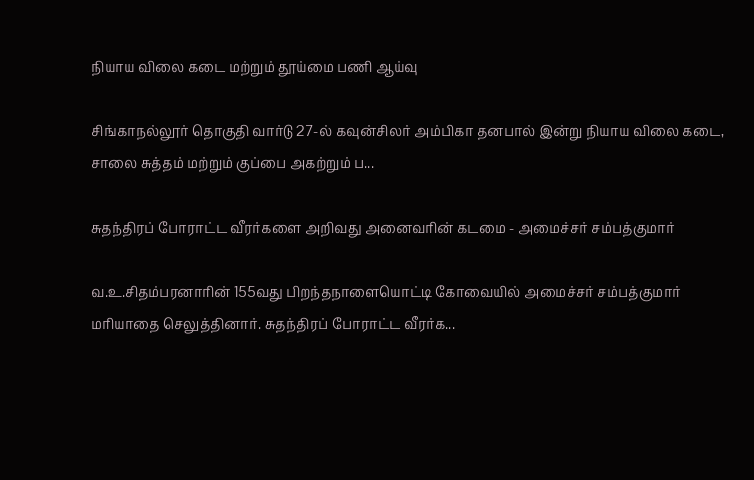நியாய விலை கடை மற்றும் தூய்மை பணி ஆய்வு

சிங்காநல்லூர் தொகுதி வார்டு 27-ல் கவுன்சிலர் அம்பிகா தனபால் இன்று நியாய விலை கடை, சாலை சுத்தம் மற்றும் குப்பை அகற்றும் ப...

சுதந்திரப் போராட்ட வீரர்களை அறிவது அனைவரின் கடமை - அமைச்சர் சம்பத்குமார்

வ.உ.சிதம்பரனாரின் 155வது பிறந்தநாளையொட்டி கோவையில் அமைச்சர் சம்பத்குமார் மரியாதை செலுத்தினார். சுதந்திரப் போராட்ட வீரர்க...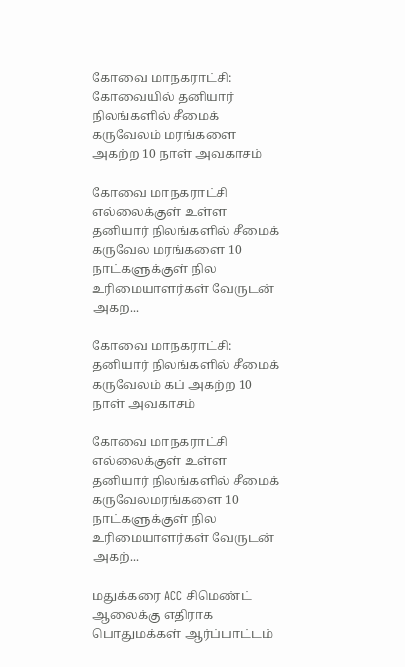கோவை மாநகராட்சி: கோவையில் தனியார் நிலங்களில் சீமைக் கருவேலம் மரங்களை அகற்ற 10 நாள் அவகாசம்

கோவை மாநகராட்சி எல்லைக்குள் உள்ள தனியார் நிலங்களில் சீமைக் கருவேல மரங்களை 10 நாட்களுக்குள் நில உரிமையாளர்கள் வேருடன் அகற...

கோவை மாநகராட்சி: தனியார் நிலங்களில் சீமைக் கருவேலம் கப் அகற்ற 10 நாள் அவகாசம்

கோவை மாநகராட்சி எல்லைக்குள் உள்ள தனியார் நிலங்களில் சீமைக் கருவேலமரங்களை 10 நாட்களுக்குள் நில உரிமையாளர்கள் வேருடன் அகற்...

மதுக்கரை ACC சிமெண்ட் ஆலைக்கு எதிராக பொதுமக்கள் ஆர்ப்பாட்டம்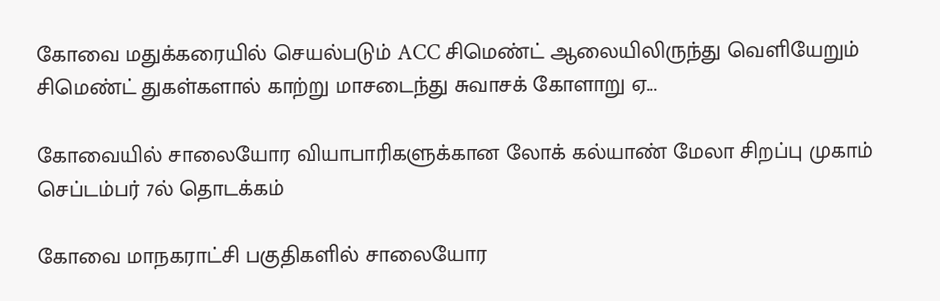கோவை மதுக்கரையில் செயல்படும் ACC சிமெண்ட் ஆலையிலிருந்து வெளியேறும் சிமெண்ட் துகள்களால் காற்று மாசடைந்து சுவாசக் கோளாறு ஏ...

கோவையில் சாலையோர வியாபாரிகளுக்கான லோக் கல்யாண் மேலா சிறப்பு முகாம் செப்டம்பர் 7ல் தொடக்கம்

கோவை மாநகராட்சி பகுதிகளில் சாலையோர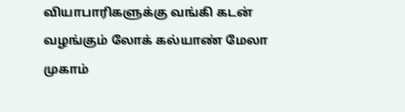வியாபாரிகளுக்கு வங்கி கடன் வழங்கும் லோக் கல்யாண் மேலா முகாம்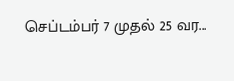செப்டம்பர் 7 முதல் 25 வர...